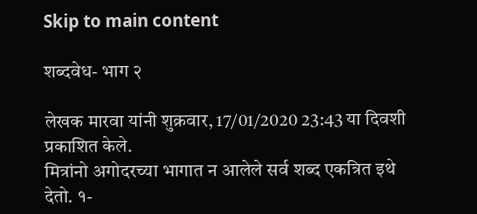Skip to main content

शब्दवेध- भाग २

लेखक मारवा यांनी शुक्रवार, 17/01/2020 23:43 या दिवशी प्रकाशित केले.
मित्रांनो अगोदरच्या भागात न आलेले सर्व शब्द एकत्रित इथे देतो. १-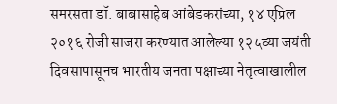समरसता डॉ. बाबासाहेब आंबेडकरांच्या, १४ एप्रिल २०१६ रोजी साजरा करण्यात आलेल्या १२५व्या जयंती दिवसापासूनच भारतीय जनता पक्षाच्या नेतृत्वाखालील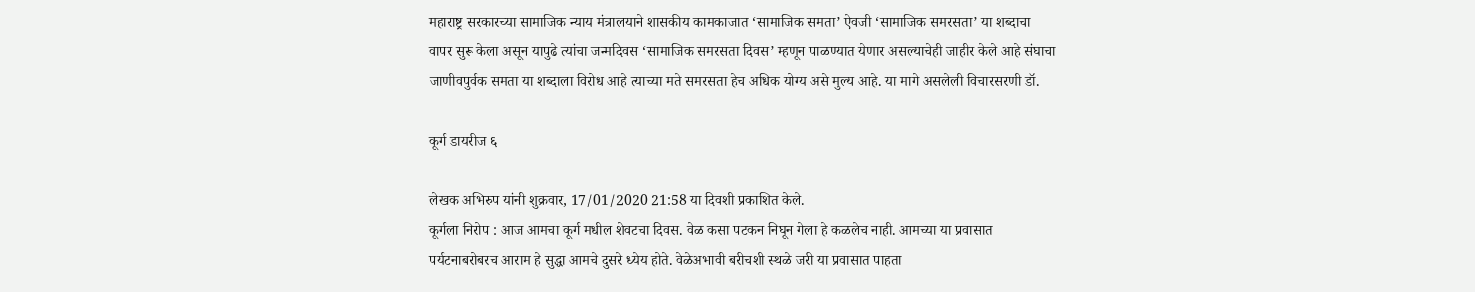महाराष्ट्र सरकारच्या सामाजिक न्याय मंत्रालयाने शासकीय कामकाजात ‘सामाजिक समता’ ऐवजी ‘सामाजिक समरसता’ या शब्दाचा वापर सुरू केला असून यापुढे त्यांचा जन्मदिवस ‘सामाजिक समरसता दिवस’ म्हणून पाळण्यात येणार असल्याचेही जाहीर केले आहे संघाचा जाणीवपुर्वक समता या शब्दाला विरोध आहे त्याच्या मते समरसता हेच अधिक योग्य असे मुल्य आहे. या मागे असलेली विचारसरणी डॉ.

कूर्ग डायरीज ६

लेखक अभिरुप यांनी शुक्रवार, 17/01/2020 21:58 या दिवशी प्रकाशित केले.
कूर्गला निरोप : आज आमचा कूर्ग मधील शेवटचा दिवस. वेळ कसा पटकन निघून गेला हे कळलेच नाही. आमच्या या प्रवासात पर्यटनाबरोबरच आराम हे सुद्धा आमचे दुसरे ध्येय होते. वेळेअभावी बरीचशी स्थळे जरी या प्रवासात पाहता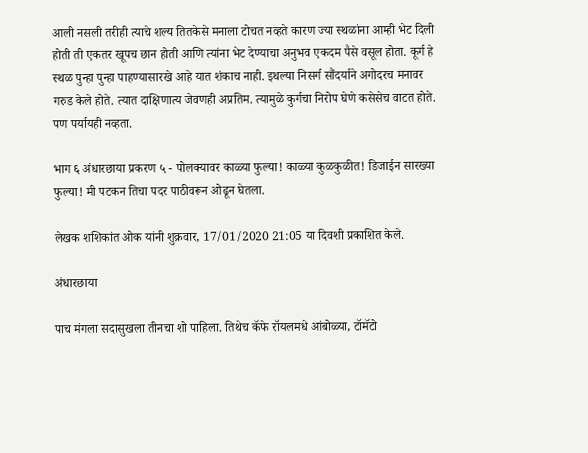आली नसली तरीही त्याचे शल्य तितकेसे मनाला टोचत नव्हते कारण ज्या स्थळांना आम्ही भेट दिली होती ती एकतर खूपच छान होती आणि त्यांना भेट देण्याचा अनुभव एकदम पैसे वसूल होता. कूर्ग हे स्थळ पुन्हा पुन्हा पाहण्यासारखे आहे यात शंकाच नाही. इथल्या निसर्ग सौंदर्याने अगोदरच मनावर गरुड केले होते. त्यात दाक्षिणात्य जेवणही अप्रतिम. त्यामुळे कुर्गचा निरोप घेणे कसेसेच वाटत होते. पण पर्यायही नव्हता.

भाग ६ अंधारछाया प्रकरण ५ - पोलक्यावर काळ्या फुल्या! काळ्या कुळकुळीत! डिजाईन सारख्या फुल्या! मी पटकन तिचा पदर पाठीवरून ओढून घेतला.

लेखक शशिकांत ओक यांनी शुक्रवार, 17/01/2020 21:05 या दिवशी प्रकाशित केले.

अंधारछाया

पाच मंगला सदासुखला तीनचा शो पाहिला. तिथेच कॅफे रॉयलमधे आंबोळ्या, टॉमॅटो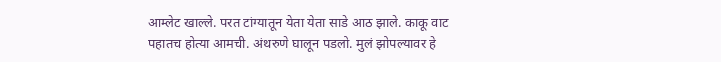आम्लेट खाल्ले. परत टांग्यातून येता येता साडे आठ झाले. काकू वाट पहातच होत्या आमची. अंथरुणे घालून पडलो. मुलं झोपल्यावर हे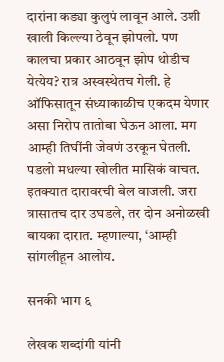दारांना कड्या कुलुपं लावून आले. उशी खाली किल्ल्या ठेवून झोपलो. पण कालचा प्रकार आठवून झोप थोडीच येत्येय? रात्र अस्वस्थेतच गेली. हे ऑफिसातून संध्याकाळीच एकदम येणार असा निरोप तातोबा घेऊन आला. मग आम्ही तिघींनी जेवणं उरकून घेतली. पडलो मधल्या खोलीत मासिकं वाचत. इतक्यात दारावरची बेल वाजली. जरा त्रासातच दार उघडले, तर दोन अनोळखी बायका दारात. म्हणाल्या, ‘आम्ही सांगलीहून आलोय.

सनकी भाग ६

लेखक शब्दांगी यांनी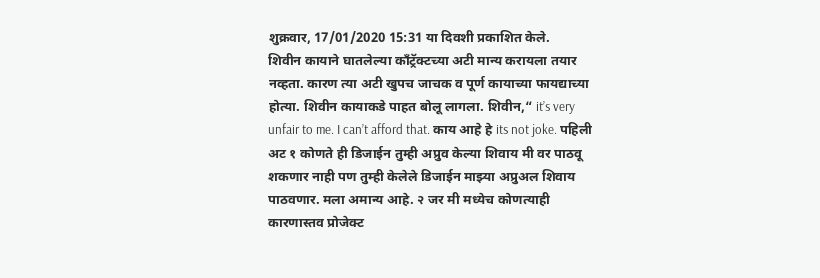शुक्रवार, 17/01/2020 15:31 या दिवशी प्रकाशित केले.
शिवीन कायाने घातलेल्या काँट्रॅक्टच्या अटी मान्य करायला तयार नव्हता. कारण त्या अटी खुपच जाचक व पूर्ण कायाच्या फायद्याच्या होत्या. शिवीन कायाकडे पाहत बोलू लागला. शिवीन,“ it’s very unfair to me. I can’t afford that. काय आहे हे its not joke. पहिली अट १ कोणते ही डिजाईन तुम्ही अप्रुव केल्या शिवाय मी वर पाठवू शकणार नाही पण तुम्ही केलेले डिजाईन मा‍झ्या अप्रुअल शिवाय पाठवणार. मला अमान्य आहे. २ जर मी मध्येच कोणत्याही कारणास्तव प्रोजेक्ट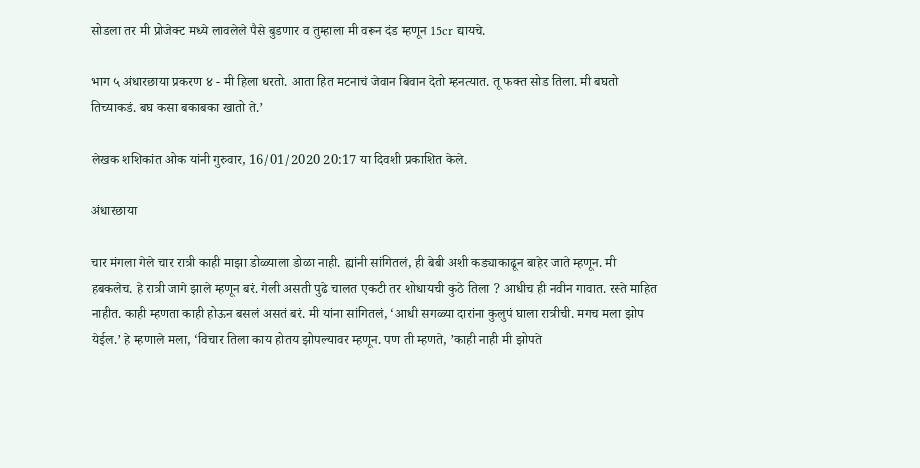सोडला तर मी प्रोजेक्ट मध्ये लावलेले पैसे बुडणार व तुम्हाला मी वरून दंड म्हणून 15cr द्यायचे.

भाग ५ अंधारछाया प्रकरण ४ - मी हिला धरतो. आता हित मटनाचं जेवान बिवान देतो म्हनत्यात. तू फक्त सोड तिला. मी बघतो तिच्याकडं. बघ कसा बकाबका खातो ते.’

लेखक शशिकांत ओक यांनी गुरुवार, 16/01/2020 20:17 या दिवशी प्रकाशित केले.

अंधारछाया

चार मंगला गेले चार रात्री काही माझा डोळ्याला डोळा नाही. ह्यांनी सांगितलं, ही बेबी अशी कड्याकाढून बाहेर जाते म्हणून. मी हबकलेच. हे रात्री जागे झाले म्हणून बरं. गेली असती पुढे चालत एकटी तर शोधायची कुठे तिला ? आधीच ही नवीन गावात. रस्ते माहित नाहीत. काही म्हणता काही होऊन बसलं असतं बरं. मी यांना सांगितलं, ‘आधी सगळ्या दारांना कुलुपं घाला रात्रीची. मगच मला झोप येईल.’ हे म्हणाले मला, ‘विचार तिला काय होतय झोपल्यावर म्हणून. पण ती म्हणते, ’काही नाही मी झोपते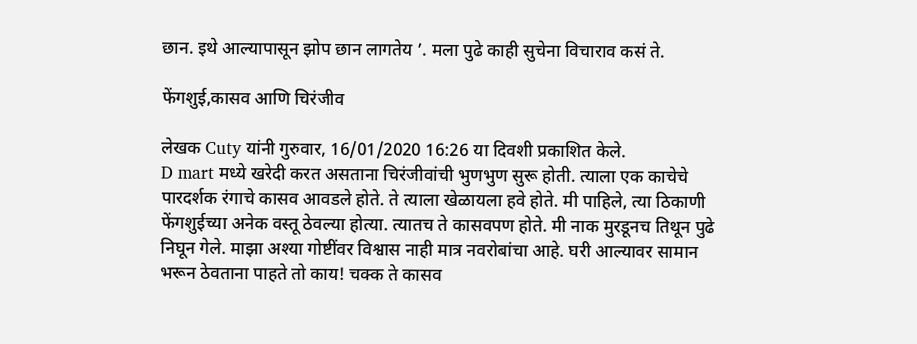छान. इथे आल्यापासून झोप छान लागतेय ’. मला पुढे काही सुचेना विचाराव कसं ते.

फेंगशुई,कासव आणि चिरंजीव

लेखक Cuty यांनी गुरुवार, 16/01/2020 16:26 या दिवशी प्रकाशित केले.
D mart मध्ये खरेदी करत असताना चिरंजीवांची भुणभुण सुरू होती. त्याला एक काचेचे पारदर्शक रंगाचे कासव आवडले होते. ते त्याला खेळायला हवे होते. मी पाहिले, त्या ठिकाणी फेंगशुईच्या अनेक वस्तू ठेवल्या होत्या. त्यातच ते कासवपण होते. मी नाक मुरडूनच तिथून पुढे निघून गेले. माझा अश्या गोष्टींवर विश्वास नाही मात्र नवरोबांचा आहे. घरी आल्यावर सामान भरून ठेवताना पाहते तो काय! चक्क ते कासव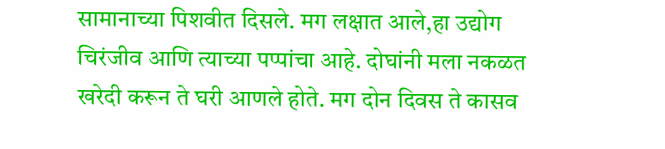सामानाच्या पिशवीत दिसले. मग लक्षात आले,हा उद्योग चिरंजीव आणि त्याच्या पप्पांचा आहे. दोघांनी मला नकळत खरेदी करून ते घरी आणले होते. मग दोन दिवस ते कासव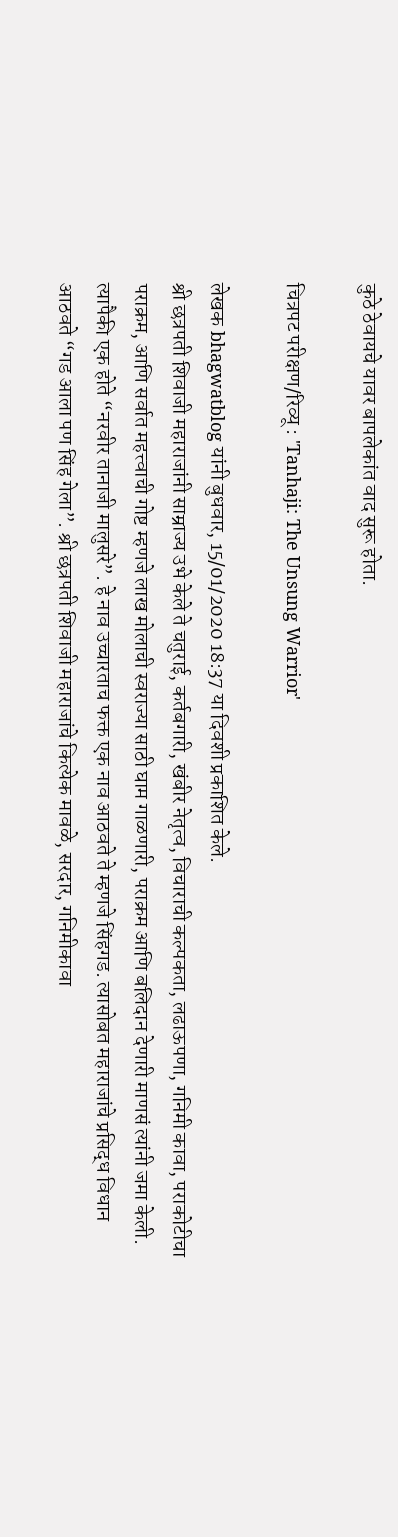कुठे ठेवायचे यावर बापलेकांत वाद सुरू होता.

चित्रपट परीक्षण/रिव्यू : 'Tanhaji: The Unsung Warrior'

लेखक bhagwatblog यांनी बुधवार, 15/01/2020 18:37 या दिवशी प्रकाशित केले.
श्री छत्रपती शिवाजी महाराजांनी साम्राज्य उभे केले ते चतुराई, कर्तबगारी, खंबीर नेतृत्व, विचाराची कल्पकता, लढाऊपणा, गनिमी कावा, पराकोटीचा पराक्रम, आणि सर्वात महत्त्वाची गोष्ट म्हणजे लाख मोलाची स्वराज्या साठी घाम गाळणारी, पराक्रम आणि बलिदान देणारी माणसं त्यांनी जमा केली. त्यापैकी एक होते “नरवीर तानाजी मालुसरे”. हे नाव उच्चारताच फक्त एक नाव आठवते ते म्हणजे सिंहगड. त्यासोबत महाराजांचे प्रसिद्ध विधान आठवते “गड आला पण सिंह गेला”. श्री छत्रपती शिवाजी महाराजांचे कित्येक मावळे, सरदार, गनिमीकावा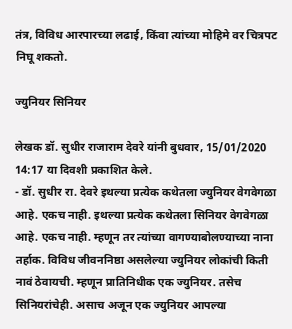तंत्र, विविध आरपारच्या लढाई, किंवा त्यांच्या मोहिमे वर चित्रपट निघू शकतो.

ज्युनियर सिनियर

लेखक डॉ. सुधीर राजाराम देवरे यांनी बुधवार, 15/01/2020 14:17 या दिवशी प्रकाशित केले.
- डॉ. सुधीर रा. देवरे इथल्या प्रत्येक कथेतला ज्युनियर वेगवेगळा आहे. एकच नाही. इथल्या प्रत्येक कथेतला सिनियर वेगवेगळा आहे. एकच नाही. म्हणून तर त्यांच्या वागण्याबोलण्याच्या नाना तर्हाक. विविध जीवननिष्ठा असलेल्या ज्युनियर लोकांची किती नावं ठेवायची. म्हणून प्रातिनिधीक एक ज्युनियर. तसेच सिनियरांचेही. असाच अजून एक ज्युनियर आपल्या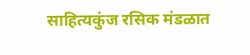साहित्यकुंज रसिक मंडळात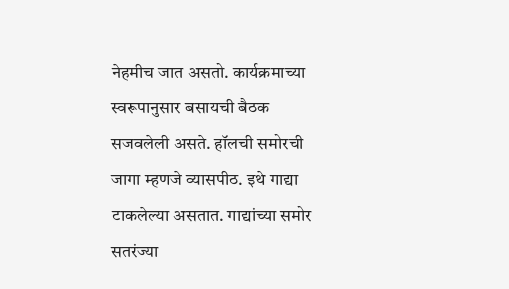नेहमीच जात असतो. कार्यक्रमाच्या स्वरूपानुसार बसायची बैठक सजवलेली असते. हॉलची समोरची जागा म्हणजे व्यासपीठ. इथे गाद्या टाकलेल्या असतात. गाद्यांच्या समोर सतरंज्या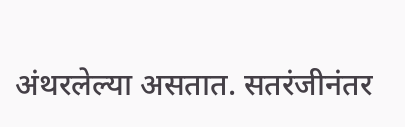अंथरलेल्या असतात. सतरंजीनंतर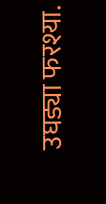उघड्या फरश्या.